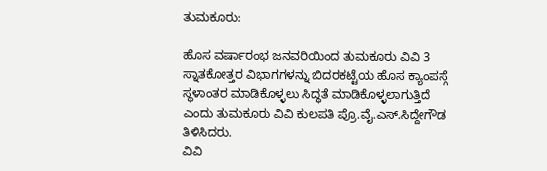ತುಮಕೂರು:

ಹೊಸ ವರ್ಷಾರಂಭ ಜನವರಿಯಿಂದ ತುಮಕೂರು ವಿವಿ 3 ಸ್ನಾತಕೋತ್ತರ ವಿಭಾಗಗಳನ್ನು ಬಿದರಕಟ್ಟೆಯ ಹೊಸ ಕ್ಯಾಂಪಸ್ಗೆ ಸ್ಥಳಾಂತರ ಮಾಡಿಕೊಳ್ಳಲು ಸಿದ್ಧತೆ ಮಾಡಿಕೊಳ್ಳಲಾಗುತ್ತಿದೆ ಎಂದು ತುಮಕೂರು ವಿವಿ ಕುಲಪತಿ ಪ್ರೊ.ವೈ.ಎಸ್.ಸಿದ್ದೇಗೌಡ ತಿಳಿಸಿದರು.
ವಿವಿ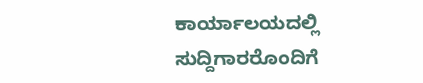ಕಾರ್ಯಾಲಯದಲ್ಲಿ ಸುದ್ದಿಗಾರರೊಂದಿಗೆ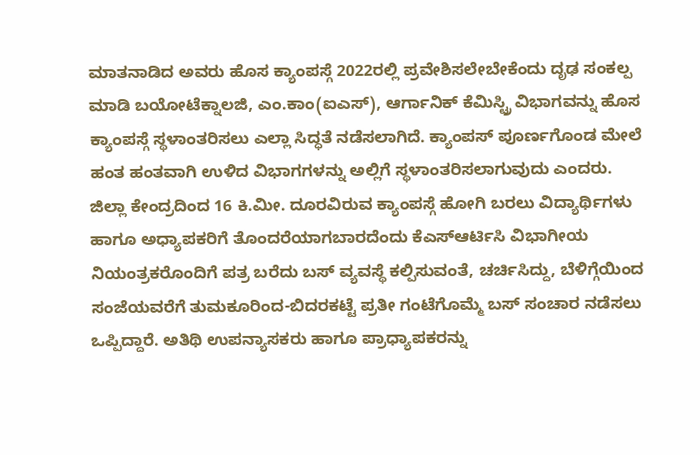ಮಾತನಾಡಿದ ಅವರು ಹೊಸ ಕ್ಯಾಂಪಸ್ಗೆ 2022ರಲ್ಲಿ ಪ್ರವೇಶಿಸಲೇಬೇಕೆಂದು ದೃಢ ಸಂಕಲ್ಪ ಮಾಡಿ ಬಯೋಟೆಕ್ನಾಲಜಿ, ಎಂ.ಕಾಂ(ಐಎಸ್), ಆರ್ಗಾನಿಕ್ ಕೆಮಿಸ್ಟ್ರಿ ವಿಭಾಗವನ್ನು ಹೊಸ ಕ್ಯಾಂಪಸ್ಗೆ ಸ್ಥಳಾಂತರಿಸಲು ಎಲ್ಲಾ ಸಿದ್ಧತೆ ನಡೆಸಲಾಗಿದೆ. ಕ್ಯಾಂಪಸ್ ಪೂರ್ಣಗೊಂಡ ಮೇಲೆ ಹಂತ ಹಂತವಾಗಿ ಉಳಿದ ವಿಭಾಗಗಳನ್ನು ಅಲ್ಲಿಗೆ ಸ್ಥಳಾಂತರಿಸಲಾಗುವುದು ಎಂದರು.
ಜಿಲ್ಲಾ ಕೇಂದ್ರದಿಂದ 16 ಕಿ.ಮೀ. ದೂರವಿರುವ ಕ್ಯಾಂಪಸ್ಗೆ ಹೋಗಿ ಬರಲು ವಿದ್ಯಾರ್ಥಿಗಳು ಹಾಗೂ ಅಧ್ಯಾಪಕರಿಗೆ ತೊಂದರೆಯಾಗಬಾರದೆಂದು ಕೆಎಸ್ಆರ್ಟಿಸಿ ವಿಭಾಗೀಯ ನಿಯಂತ್ರಕರೊಂದಿಗೆ ಪತ್ರ ಬರೆದು ಬಸ್ ವ್ಯವಸ್ಥೆ ಕಲ್ಪಿಸುವಂತೆ, ಚರ್ಚಿಸಿದ್ದು, ಬೆಳಿಗ್ಗೆಯಿಂದ ಸಂಜೆಯವರೆಗೆ ತುಮಕೂರಿಂದ-ಬಿದರಕಟ್ಟೆ ಪ್ರತೀ ಗಂಟೆಗೊಮ್ಮೆ ಬಸ್ ಸಂಚಾರ ನಡೆಸಲು ಒಪ್ಪಿದ್ದಾರೆ. ಅತಿಥಿ ಉಪನ್ಯಾಸಕರು ಹಾಗೂ ಪ್ರಾಧ್ಯಾಪಕರನ್ನು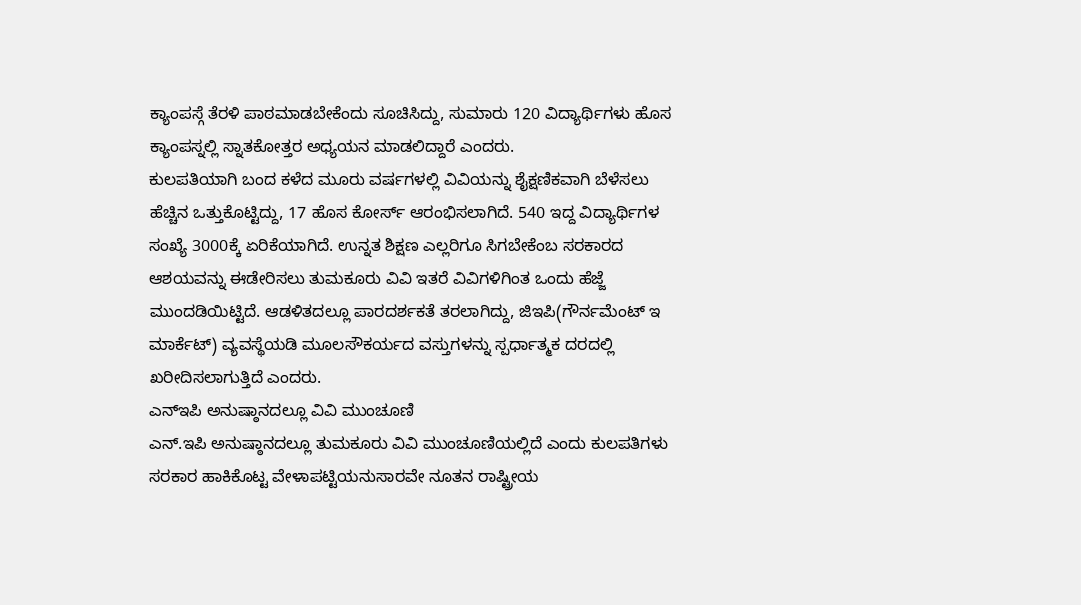ಕ್ಯಾಂಪಸ್ಗೆ ತೆರಳಿ ಪಾಠಮಾಡಬೇಕೆಂದು ಸೂಚಿಸಿದ್ದು, ಸುಮಾರು 120 ವಿದ್ಯಾರ್ಥಿಗಳು ಹೊಸ ಕ್ಯಾಂಪಸ್ನಲ್ಲಿ ಸ್ನಾತಕೋತ್ತರ ಅಧ್ಯಯನ ಮಾಡಲಿದ್ದಾರೆ ಎಂದರು.
ಕುಲಪತಿಯಾಗಿ ಬಂದ ಕಳೆದ ಮೂರು ವರ್ಷಗಳಲ್ಲಿ ವಿವಿಯನ್ನು ಶೈಕ್ಷಣಿಕವಾಗಿ ಬೆಳೆಸಲು ಹೆಚ್ಚಿನ ಒತ್ತುಕೊಟ್ಟಿದ್ದು, 17 ಹೊಸ ಕೋರ್ಸ್ ಆರಂಭಿಸಲಾಗಿದೆ. 540 ಇದ್ದ ವಿದ್ಯಾರ್ಥಿಗಳ ಸಂಖ್ಯೆ 3000ಕ್ಕೆ ಏರಿಕೆಯಾಗಿದೆ. ಉನ್ನತ ಶಿಕ್ಷಣ ಎಲ್ಲರಿಗೂ ಸಿಗಬೇಕೆಂಬ ಸರಕಾರದ ಆಶಯವನ್ನು ಈಡೇರಿಸಲು ತುಮಕೂರು ವಿವಿ ಇತರೆ ವಿವಿಗಳಿಗಿಂತ ಒಂದು ಹೆಜ್ಜೆ ಮುಂದಡಿಯಿಟ್ಟಿದೆ. ಆಡಳಿತದಲ್ಲೂ ಪಾರದರ್ಶಕತೆ ತರಲಾಗಿದ್ದು, ಜಿಇಪಿ(ಗೌರ್ನಮೆಂಟ್ ಇ ಮಾರ್ಕೆಟ್) ವ್ಯವಸ್ಥೆಯಡಿ ಮೂಲಸೌಕರ್ಯದ ವಸ್ತುಗಳನ್ನು ಸ್ಪರ್ಧಾತ್ಮಕ ದರದಲ್ಲಿ ಖರೀದಿಸಲಾಗುತ್ತಿದೆ ಎಂದರು.
ಎನ್ಇಪಿ ಅನುಷ್ಠಾನದಲ್ಲೂ ವಿವಿ ಮುಂಚೂಣಿ
ಎನ್.ಇಪಿ ಅನುಷ್ಠಾನದಲ್ಲೂ ತುಮಕೂರು ವಿವಿ ಮುಂಚೂಣಿಯಲ್ಲಿದೆ ಎಂದು ಕುಲಪತಿಗಳು ಸರಕಾರ ಹಾಕಿಕೊಟ್ಟ ವೇಳಾಪಟ್ಟಿಯನುಸಾರವೇ ನೂತನ ರಾಷ್ಟ್ರೀಯ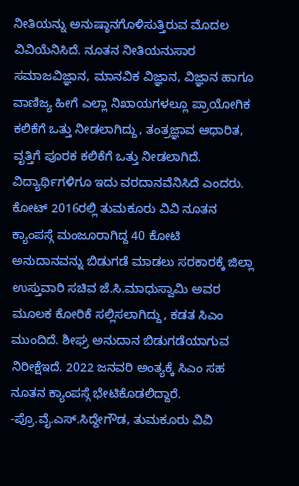ನೀತಿಯನ್ನು ಅನುಷ್ಠಾನಗೊಳಿಸುತ್ತಿರುವ ಮೊದಲ ವಿವಿಯೆನಿಸಿದೆ. ನೂತನ ನೀತಿಯನುಸಾರ ಸಮಾಜವಿಜ್ಞಾನ, ಮಾನವಿಕ ವಿಜ್ಞಾನ, ವಿಜ್ಞಾನ ಹಾಗೂ ವಾಣಿಜ್ಯ ಹೀಗೆ ಎಲ್ಲಾ ನಿಖಾಯಗಳಲ್ಲೂ ಪ್ರಾಯೋಗಿಕ ಕಲಿಕೆಗೆ ಒತ್ತು ನೀಡಲಾಗಿದ್ದು, ತಂತ್ರಜ್ಞಾವ ಆಧಾರಿತ, ವೃತ್ತಿಗೆ ಪೂರಕ ಕಲಿಕೆಗೆ ಒತ್ತು ನೀಡಲಾಗಿದೆ. ವಿದ್ಯಾರ್ಥಿಗಳಿಗೂ ಇದು ವರದಾನವೆನಿಸಿದೆ ಎಂದರು.
ಕೋಟ್ 2016ರಲ್ಲಿ ತುಮಕೂರು ವಿವಿ ನೂತನ ಕ್ಯಾಂಪಸ್ಗೆ ಮಂಜೂರಾಗಿದ್ದ 40 ಕೋಟಿ ಅನುದಾನವನ್ನು ಬಿಡುಗಡೆ ಮಾಡಲು ಸರಕಾರಕ್ಕೆ ಜಿಲ್ಲಾ ಉಸ್ತುವಾರಿ ಸಚಿವ ಜೆ.ಸಿ.ಮಾಧುಸ್ವಾಮಿ ಅವರ ಮೂಲಕ ಕೋರಿಕೆ ಸಲ್ಲಿಸಲಾಗಿದ್ದು, ಕಡತ ಸಿಎಂ ಮುಂದಿದೆ. ಶೀಘ್ರ ಅನುದಾನ ಬಿಡುಗಡೆಯಾಗುವ ನಿರೀಕ್ಷೆಇದೆ. 2022 ಜನವರಿ ಅಂತ್ಯಕ್ಕೆ ಸಿಎಂ ಸಹ ನೂತನ ಕ್ಯಾಂಪಸ್ಗೆ ಭೇಟಿಕೊಡಲಿದ್ದಾರೆ.
-ಪ್ರೊ.ವೈ.ಎಸ್.ಸಿದ್ದೇಗೌಡ, ತುಮಕೂರು ವಿವಿ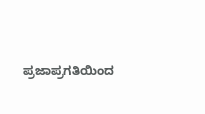ಪ್ರಜಾಪ್ರಗತಿಯಿಂದ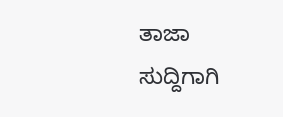ತಾಜಾ ಸುದ್ದಿಗಾಗಿ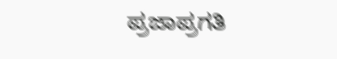ಪ್ರಜಾಪ್ರಗತಿ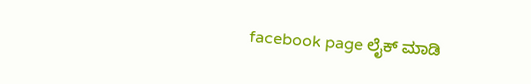facebook page ಲೈಕ್ ಮಾಡಿ